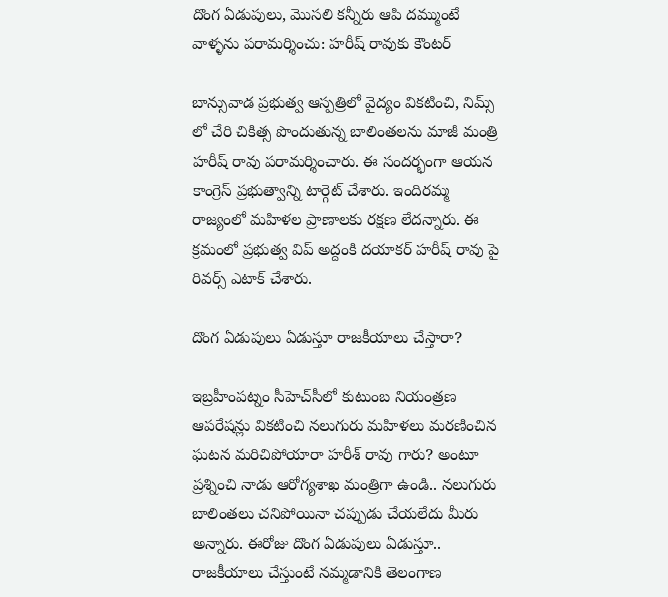దొంగ ఏడుపులు, మొసలి కన్నీరు ఆపి దమ్ముంటే వాళ్ళను పరామర్శించు: హరీష్ రావుకు కౌంటర్

బాన్సువాడ ప్రభుత్వ ఆస్పత్రిలో వైద్యం వికటించి, నిమ్స్ లో చేరి చికిత్స పొందుతున్న బాలింతలను మాజీ మంత్రి హరీష్ రావు పరామర్శించారు. ఈ సందర్భంగా ఆయన కాంగ్రెస్ ప్రభుత్వాన్ని టార్గెట్ చేశారు. ఇందిరమ్మ రాజ్యంలో మహిళల ప్రాణాలకు రక్షణ లేదన్నారు. ఈ క్రమంలో ప్రభుత్వ విప్ అద్దంకి దయాకర్ హరీష్ రావు పై రివర్స్ ఎటాక్ చేశారు.

దొంగ ఏడుపులు ఏడుస్తూ రాజకీయాలు చేస్తారా?

ఇబ్రహీంపట్నం సీహెచ్‌సీలో కుటుంబ నియంత్రణ ఆపరేషన్లు వికటించి నలుగురు మహిళలు మరణించిన ఘటన మరిచిపోయారా హరీశ్ రావు గారు? అంటూ ప్రశ్నించి నాడు ఆరోగ్యశాఖ మంత్రిగా ఉండి.. నలుగురు బాలింతలు చనిపోయినా చప్పుడు చేయలేదు మీరు అన్నారు. ఈరోజు దొంగ ఏడుపులు ఏడుస్తూ.. రాజకీయాలు చేస్తుంటే నమ్మడానికి తెలంగాణ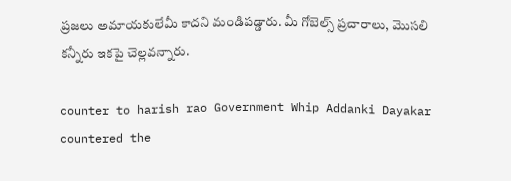ప్రజలు అమాయకులేమీ కాదని మండిపడ్డారు. మీ గోబెల్స్ ప్రచారాలు, మొసలి కన్నీరు ఇకపై చెల్లవన్నారు.

counter to harish rao Government Whip Addanki Dayakar countered the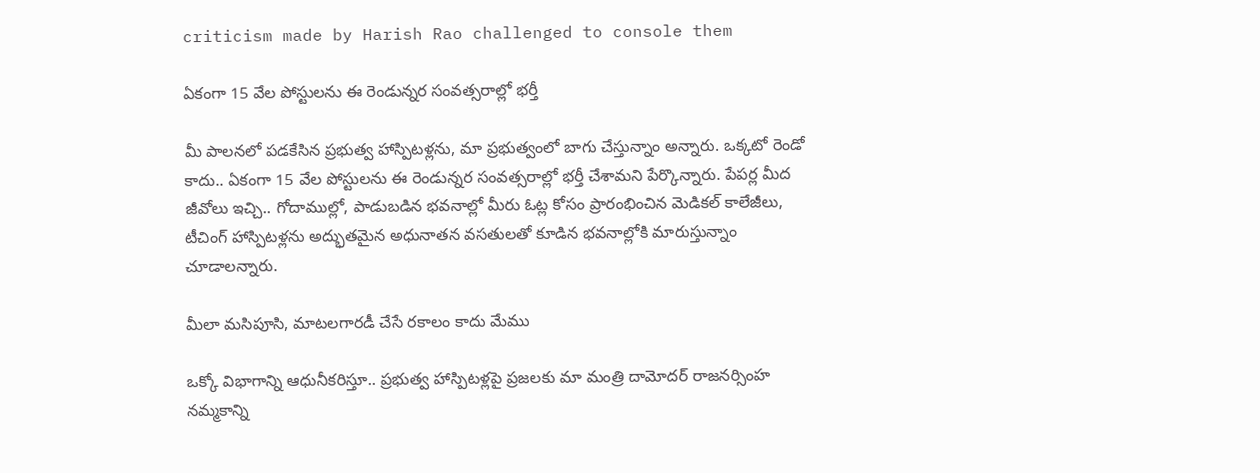criticism made by Harish Rao challenged to console them

ఏకంగా 15 వేల పోస్టులను ఈ రెండున్నర సంవత్సరాల్లో భర్తీ

మీ పాలనలో పడకేసిన ప్రభుత్వ హాస్పిటళ్లను, మా ప్రభుత్వంలో బాగు చేస్తున్నాం అన్నారు. ఒక్కటో రెండో కాదు.. ఏకంగా 15 వేల పోస్టులను ఈ రెండున్నర సంవత్సరాల్లో భర్తీ చేశామని పేర్కొన్నారు. పేపర్ల మీద జీవోలు ఇచ్చి.. గోదాముల్లో, పాడుబడిన భవనాల్లో మీరు ఓట్ల కోసం ప్రారంభించిన మెడికల్ కాలేజీలు, టీచింగ్ హాస్పిటళ్లను అద్భుతమైన‌ అధునాతన వసతులతో కూడిన భవనాల్లోకి మారుస్తున్నాం చూడాలన్నారు.

మీలా మసిపూసి, మాటలగారడీ చేసే రకాలం కాదు మేము

ఒక్కో విభాగాన్ని ఆధునీకరిస్తూ.. ప్రభుత్వ హాస్పిటళ్లపై ప్రజలకు మా మంత్రి దామోదర్ రాజనర్సింహ నమ్మకాన్ని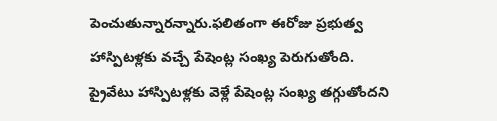పెంచుతున్నారన్నారు.ఫలితంగా ఈరోజు ప్రభుత్వ హాస్పిటళ్లకు వచ్చే పేషెంట్ల సంఖ్య పెరుగుతోంది. ప్రైవేటు హాస్పిటళ్లకు వెళ్లే పేషెంట్ల సంఖ్య తగ్గుతోందని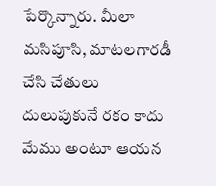పేర్కొన్నారు. మీలా మసిపూసి, మాటలగారడీ చేసి చేతులు దులుపుకునే రకం కాదు మేము అంటూ ఆయన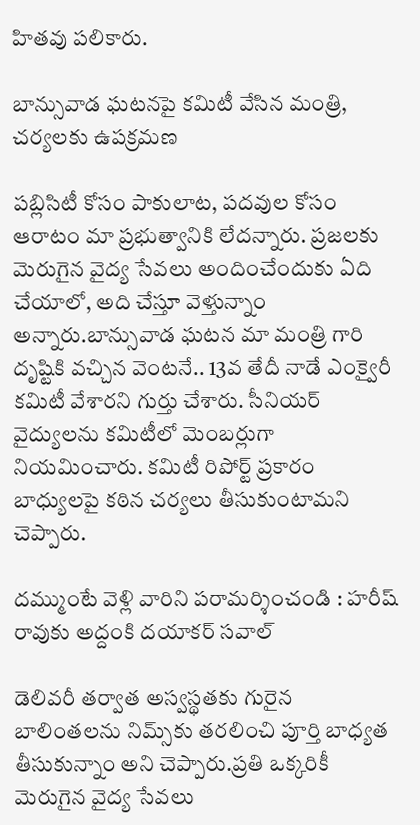హితవు పలికారు.

బాన్సువాడ ఘటనపై కమిటీ వేసిన మంత్రి, చర్యలకు ఉపక్రమణ

పబ్లిసిటీ కోసం పాకులాట, పదవుల కోసం ఆరాటం మా ప్రభుత్వానికి లేదన్నారు. ప్రజలకు మెరుగైన వైద్య సేవలు అందించేందుకు ఏది చేయాలో, అది చేస్తూ వెళ్తున్నాం అన్నారు.బాన్సు‌వాడ ఘటన మా మంత్రి గారి దృష్టికి వచ్చిన వెంటనే.. 13వ తేదీ నాడే ఎంక్వైరీ కమిటీ వేశారని గుర్తు చేశారు. సీనియర్ వైద్యులను కమిటీలో మెంబర్లుగా నియమించారు. కమిటీ రిపోర్ట్ ప్రకారం బాధ్యులపై కఠిన చర్యలు తీసుకుంటామని చెప్పారు.

దమ్ముంటే వెళ్లి వారిని పరామర్శించండి : హరీష్ రావుకు అద్దంకి దయాకర్ సవాల్

డెలివరీ తర్వాత అస్వస్థతకు గురైన బాలింతలను నిమ్స్‌కు తరలించి పూర్తి బాధ్యత తీసుకున్నాం అని చెప్పారు.ప్రతి ఒక్కరికీ మెరుగైన వైద్య సేవలు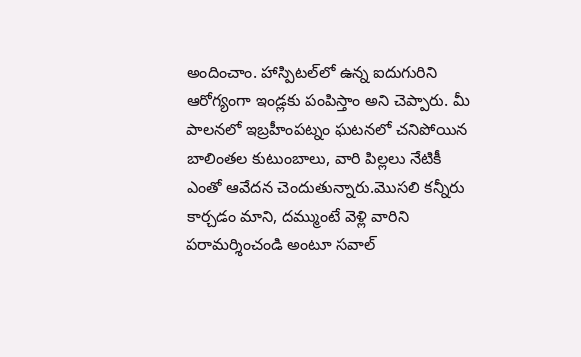అందించాం. హాస్పిటల్‌లో ఉన్న ఐదుగురిని ఆరోగ్యంగా ఇండ్లకు పంపిస్తాం అని చెప్పారు. మీ పాలనలో ఇబ్రహీంపట్నం ఘటనలో చనిపోయిన బాలింతల కుటుంబాలు, వారి పిల్లలు నేటికీ ఎంతో ఆవేదన చెందుతున్నారు.మొసలి కన్నీరు కార్చడం మాని, దమ్ముంటే వెళ్లి వారిని పరామర్శించండి అంటూ సవాల్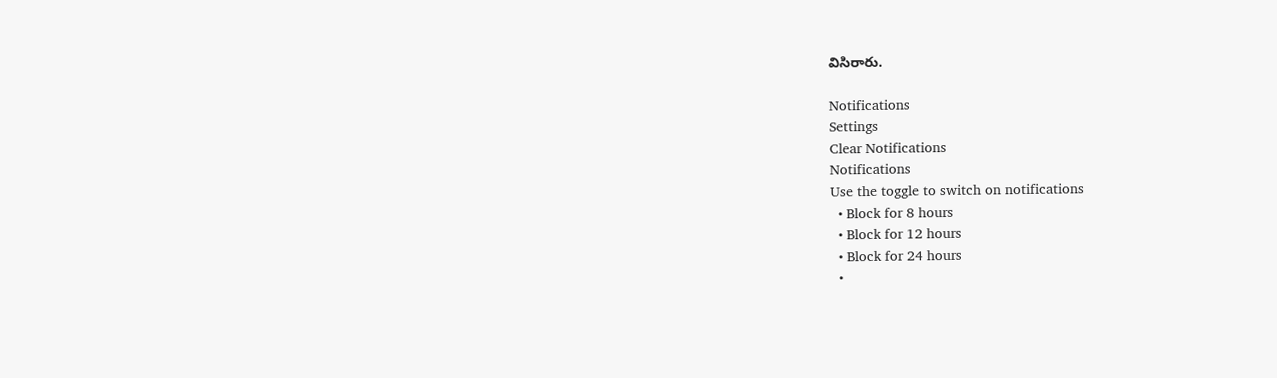విసిరారు.

Notifications
Settings
Clear Notifications
Notifications
Use the toggle to switch on notifications
  • Block for 8 hours
  • Block for 12 hours
  • Block for 24 hours
  •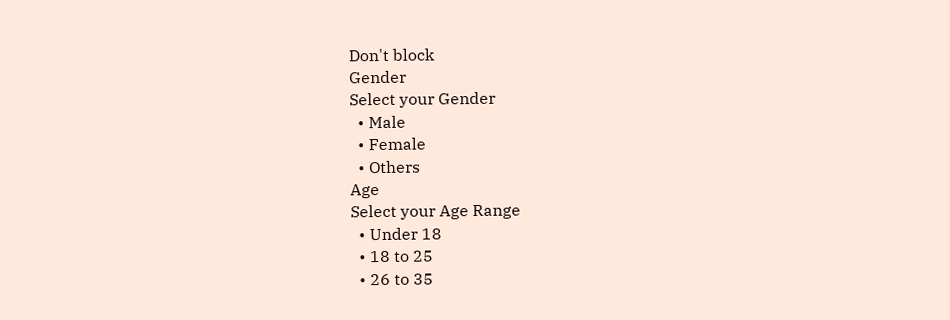Don't block
Gender
Select your Gender
  • Male
  • Female
  • Others
Age
Select your Age Range
  • Under 18
  • 18 to 25
  • 26 to 35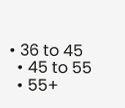• 36 to 45
  • 45 to 55
  • 55+